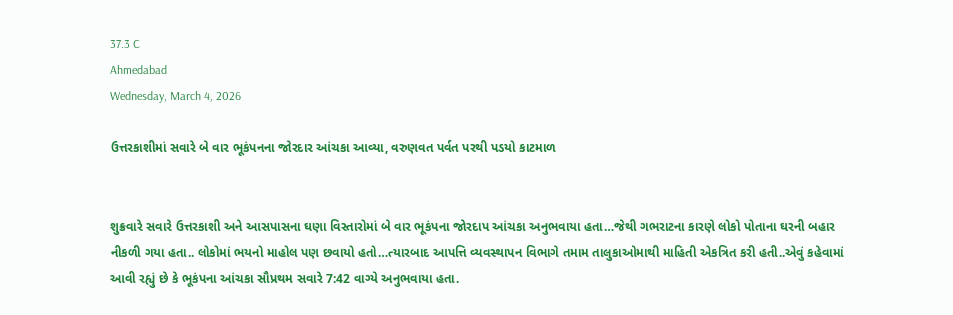37.3 C
Ahmedabad
Wednesday, March 4, 2026

ઉત્તરકાશીમાં સવારે બે વાર ભૂકંપનના જોરદાર આંચકા આવ્યા, વરુણવત પર્વત પરથી પડયો કાટમાળ


શુક્રવારે સવારે ઉત્તરકાશી અને આસપાસના ઘણા વિસ્તારોમાં બે વાર ભૂકંપના જોરદાપ આંચકા અનુભવાયા હતા…જેથી ગભરાટના કારણે લોકો પોતાના ઘરની બહાર નીકળી ગયા હતા.. લોકોમાં ભયનો માહોલ પણ છવાયો હતો…ત્યારબાદ આપત્તિ વ્યવસ્થાપન વિભાગે તમામ તાલુકાઓમાથી માહિતી એકત્રિત કરી હતી..એવું કહેવામાં આવી રહ્યું છે કે ભૂકંપના આંચકા સૌપ્રથમ સવારે 7:42 વાગ્યે અનુભવાયા હતા.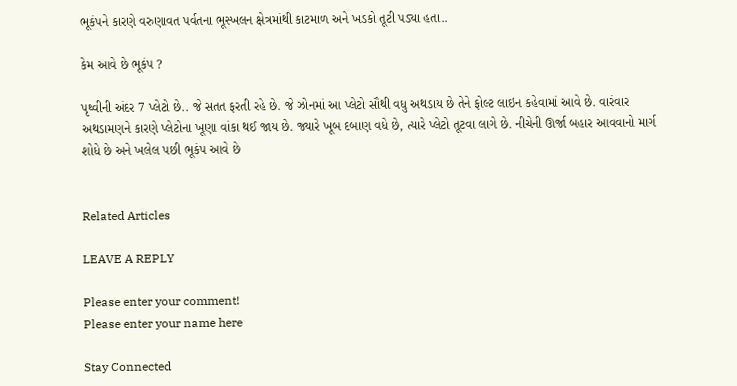ભૂકંપને કારણે વરુણાવત પર્વતના ભૂસ્ખલન ક્ષેત્રમાંથી કાટમાળ અને ખડકો તૂટી પડ્યા હતા..

કેમ આવે છે ભૂકંપ ?

પૃથ્વીની અંદર 7 પ્લેટો છે.. જે સતત ફરતી રહે છે. જે ઝોનમાં આ પ્લેટો સૌથી વધુ અથડાય છે તેને ફોલ્ટ લાઇન કહેવામાં આવે છે. વારંવાર અથડામણને કારણે પ્લેટોના ખૂણા વાંકા થઈ જાય છે. જ્યારે ખૂબ દબાણ વધે છે, ત્યારે પ્લેટો તૂટવા લાગે છે. નીચેની ઊર્જા બહાર આવવાનો માર્ગ શોધે છે અને ખલેલ પછી ભૂકંપ આવે છે


Related Articles

LEAVE A REPLY

Please enter your comment!
Please enter your name here

Stay Connected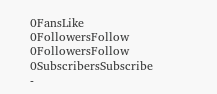0FansLike
0FollowersFollow
0FollowersFollow
0SubscribersSubscribe
-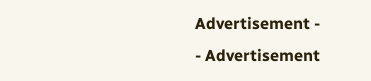Advertisement -
- Advertisement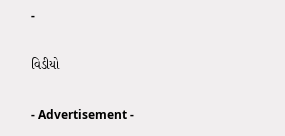-

વિડીયો

- Advertisement -